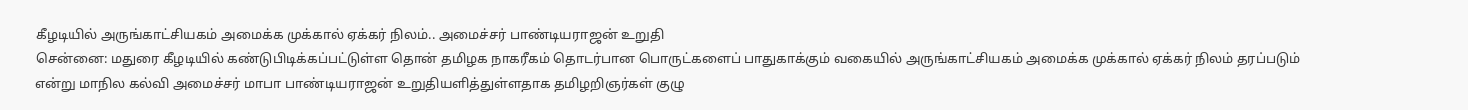கீழடியில் அருங்காட்சியகம் அமைக்க முக்கால் ஏக்கர் நிலம்.. அமைச்சர் பாண்டியராஜன் உறுதி
சென்னை: மதுரை கீழடியில் கண்டுபிடிக்கப்பட்டுள்ள தொன் தமிழக நாகரீகம் தொடர்பான பொருட்களைப் பாதுகாக்கும் வகையில் அருங்காட்சியகம் அமைக்க முக்கால் ஏக்கர் நிலம் தரப்படும் என்று மாநில கல்வி அமைச்சர் மாபா பாண்டியராஜன் உறுதியளித்துள்ளதாக தமிழறிஞர்கள் குழு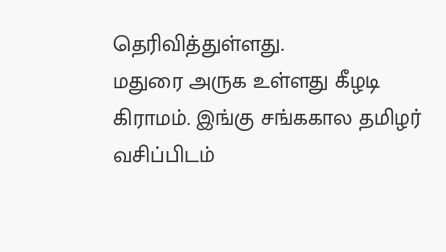தெரிவித்துள்ளது.
மதுரை அருக உள்ளது கீழடி கிராமம். இங்கு சங்ககால தமிழர் வசிப்பிடம்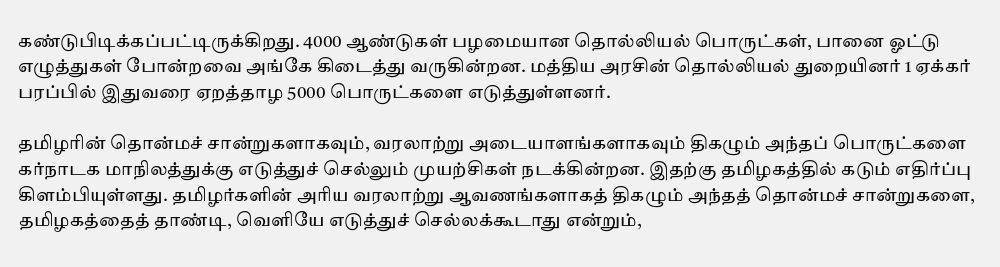கண்டுபிடிக்கப்பட்டிருக்கிறது. 4000 ஆண்டுகள் பழமையான தொல்லியல் பொருட்கள், பானை ஓட்டு எழுத்துகள் போன்றவை அங்கே கிடைத்து வருகின்றன. மத்திய அரசின் தொல்லியல் துறையினர் 1 ஏக்கர் பரப்பில் இதுவரை ஏறத்தாழ 5000 பொருட்களை எடுத்துள்ளனர்.

தமிழரின் தொன்மச் சான்றுகளாகவும், வரலாற்று அடையாளங்களாகவும் திகழும் அந்தப் பொருட்களை கர்நாடக மாநிலத்துக்கு எடுத்துச் செல்லும் முயற்சிகள் நடக்கின்றன. இதற்கு தமிழகத்தில் கடும் எதிர்ப்பு கிளம்பியுள்ளது. தமிழர்களின் அரிய வரலாற்று ஆவணங்களாகத் திகழும் அந்தத் தொன்மச் சான்றுகளை, தமிழகத்தைத் தாண்டி, வெளியே எடுத்துச் செல்லக்கூடாது என்றும்,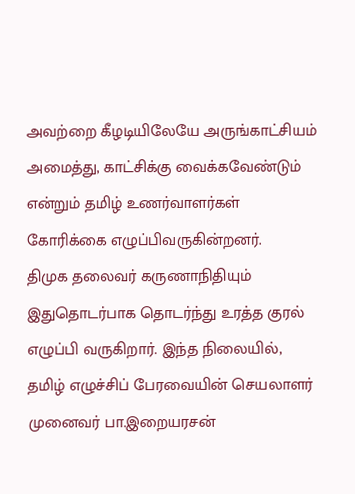அவற்றை கீழடியிலேயே அருங்காட்சியம் அமைத்து, காட்சிக்கு வைக்கவேண்டும் என்றும் தமிழ் உணர்வாளர்கள் கோரிக்கை எழுப்பிவருகின்றனர்.
திமுக தலைவர் கருணாநிதியும் இதுதொடர்பாக தொடர்ந்து உரத்த குரல் எழுப்பி வருகிறார். இந்த நிலையில், தமிழ் எழுச்சிப் பேரவையின் செயலாளர் முனைவர் பா.இறையரசன்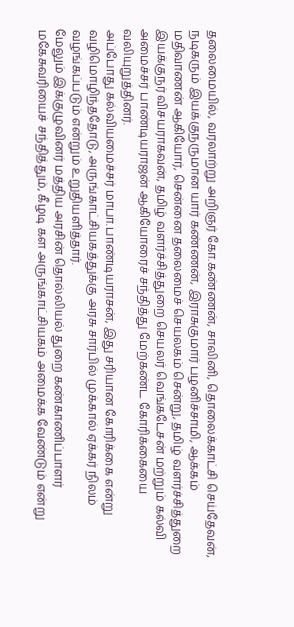தலைமையில், வரலாற்று அறிஞர் கோ.கண்ணன், சாலினி, தொலைக்காட்சி செய்தேவன், நடிகரும் இயக்குநருமான யார் கண்ணன், இராசுகுமார் பழனிச்சாமி, ஆக்கம் மதிவாணன் ஆகியோர், சென்னை தலைமைச் செயலகம் சென்று, தமிழ் வளர்ச்சித்துறை இயக்குநர் விசயராகவன், தமிழ் வளர்ச்சித்துறை செயலர் வெங்கடேசன் மற்றும் கல்வி அமைச்சர் பாண்டியராஜன் ஆகியோரைச் சந்தித்து மேற்கண்ட கோரிக்கையை வலியுறுத்தினர்.
அப்போது கல்வியமைச்சர் மாபா.பாண்டியராசன், இது சரியான கோரிக்கை என்று வழிமொழிந்ததோடு, அருங்காட்சியகத்துக்கு அரசு சார்பில் முக்கால் ஏக்கர் நிலம் வழங்கப்படும் என்றும் உறுதியளித்தார்.
மேலும் இக்குழுவினர் மத்திய அரசின் தொல்லியல் துறை கண்காணிப்பாளர் மகேசுவரியைச் சந்தித்தும், கீழடி கள அருங்காட்சியகம் அமைக்க வேண்டும் என்று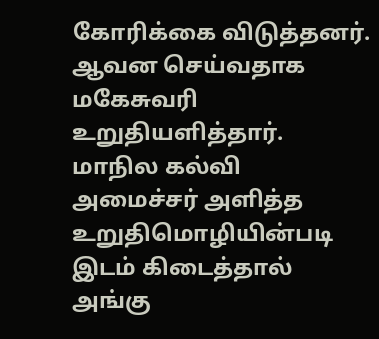கோரிக்கை விடுத்தனர். ஆவன செய்வதாக மகேசுவரி உறுதியளித்தார்.
மாநில கல்வி அமைச்சர் அளித்த உறுதிமொழியின்படி இடம் கிடைத்தால் அங்கு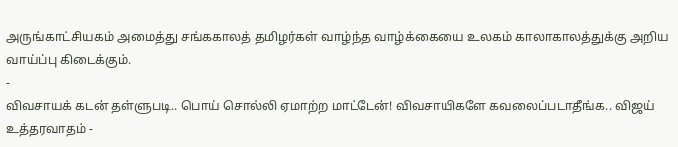அருங்காட்சியகம் அமைத்து சங்ககாலத் தமிழர்கள் வாழ்ந்த வாழ்க்கையை உலகம் காலாகாலத்துக்கு அறிய வாய்ப்பு கிடைக்கும்.
-
விவசாயக் கடன் தள்ளுபடி.. பொய் சொல்லி ஏமாற்ற மாட்டேன்! விவசாயிகளே கவலைப்படாதீங்க.. விஜய் உத்தரவாதம் -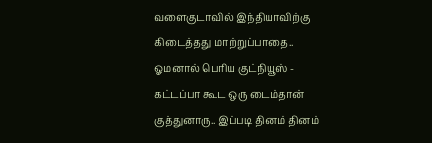வளைகுடாவில் இந்தியாவிற்கு கிடைத்தது மாற்றுப்பாதை.. ஓமனால் பெரிய குட்நியூஸ் -
கட்டப்பா கூட ஒரு டைம்தான் குத்துனாரு.. இப்படி தினம் தினம்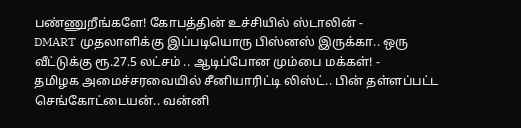பண்ணுறீங்களே! கோபத்தின் உச்சியில் ஸ்டாலின் -
DMART முதலாளிக்கு இப்படியொரு பிஸ்னஸ் இருக்கா.. ஒரு வீட்டுக்கு ரூ.27.5 லட்சம் .. ஆடிப்போன மும்பை மக்கள்! -
தமிழக அமைச்சரவையில் சீனியாரிட்டி லிஸ்ட்.. பின் தள்ளப்பட்ட செங்கோட்டையன்.. வன்னி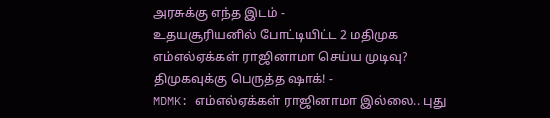அரசுக்கு எந்த இடம் -
உதயசூரியனில் போட்டியிட்ட 2 மதிமுக எம்எல்ஏக்கள் ராஜினாமா செய்ய முடிவு? திமுகவுக்கு பெருத்த ஷாக்! -
MDMK: எம்எல்ஏக்கள் ராஜினாமா இல்லை.. புது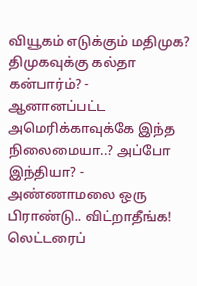வியூகம் எடுக்கும் மதிமுக? திமுகவுக்கு கல்தா கன்பார்ம்? -
ஆனானப்பட்ட அமெரிக்காவுக்கே இந்த நிலைமையா..? அப்போ இந்தியா? -
அண்ணாமலை ஒரு பிராண்டு.. விட்றாதீங்க! லெட்டரைப்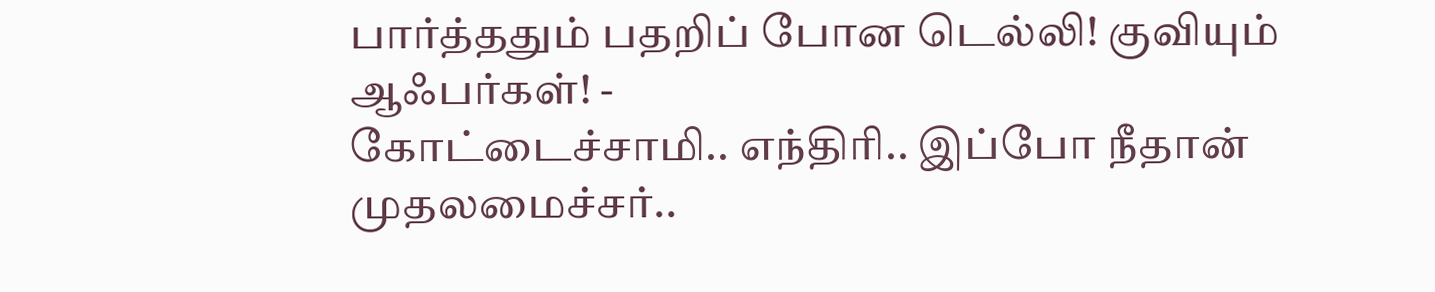பார்த்ததும் பதறிப் போன டெல்லி! குவியும் ஆஃபர்கள்! -
கோட்டைச்சாமி.. எந்திரி.. இப்போ நீதான் முதலமைச்சர்..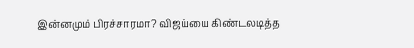இன்னமும் பிரச்சாரமா? விஜய்யை கிண்டலடித்த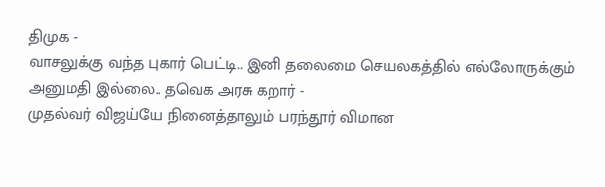திமுக -
வாசலுக்கு வந்த புகார் பெட்டி.. இனி தலைமை செயலகத்தில் எல்லோருக்கும் அனுமதி இல்லை.. தவெக அரசு கறார் -
முதல்வர் விஜய்யே நினைத்தாலும் பரந்தூர் விமான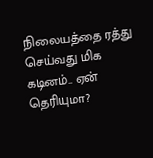நிலையத்தை ரத்து செய்வது மிக கடினம்.. ஏன் தெரியுமா?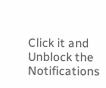Click it and Unblock the Notifications